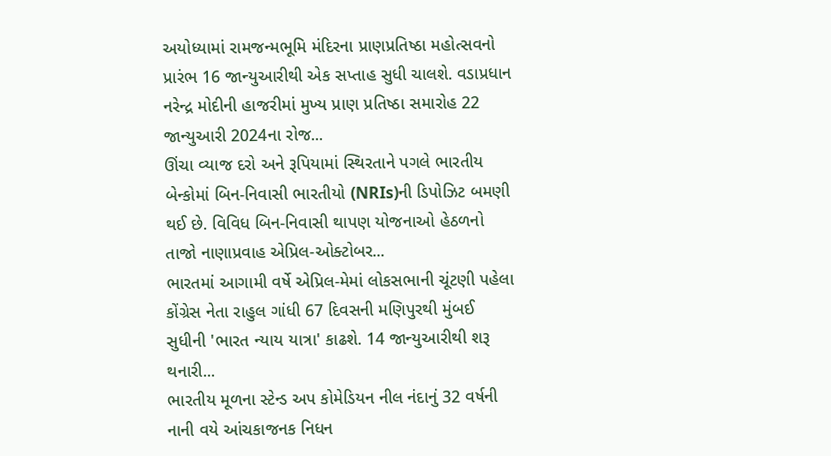અયોધ્યામાં રામજન્મભૂમિ મંદિરના પ્રાણપ્રતિષ્ઠા મહોત્સવનો પ્રારંભ 16 જાન્યુઆરીથી એક સપ્તાહ સુધી ચાલશે. વડાપ્રધાન નરેન્દ્ર મોદીની હાજરીમાં મુખ્ય પ્રાણ પ્રતિષ્ઠા સમારોહ 22 જાન્યુઆરી 2024ના રોજ...
ઊંચા વ્યાજ દરો અને રૂપિયામાં સ્થિરતાને પગલે ભારતીય બેન્કોમાં બિન-નિવાસી ભારતીયો (NRIs)ની ડિપોઝિટ બમણી થઈ છે. વિવિધ બિન-નિવાસી થાપણ યોજનાઓ હેઠળનો તાજો નાણાપ્રવાહ એપ્રિલ-ઓક્ટોબર...
ભારતમાં આગામી વર્ષે એપ્રિલ-મેમાં લોકસભાની ચૂંટણી પહેલા કોંગ્રેસ નેતા રાહુલ ગાંધી 67 દિવસની મણિપુરથી મુંબઈ સુધીની 'ભારત ન્યાય યાત્રા' કાઢશે. 14 જાન્યુઆરીથી શરૂ થનારી...
ભારતીય મૂળના સ્ટેન્ડ અપ કોમેડિયન નીલ નંદાનું 32 વર્ષની નાની વયે આંચકાજનક નિધન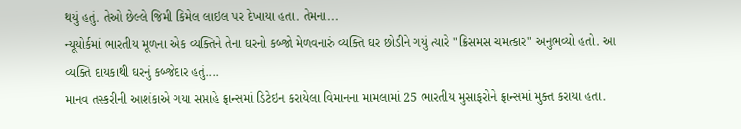થયું હતું. તેઓ છેલ્લે જિમી કિમેલ લાઇલ પર દેખાયા હતા. તેમના...
ન્યૂયોર્કમાં ભારતીય મૂળના એક વ્યક્તિને તેના ઘરનો કબ્જો મેળવનારું વ્યક્તિ ઘર છોડીને ગયું ત્યારે "ક્રિસમસ ચમત્કાર" અનુભવ્યો હતો. આ વ્યક્તિ દાયકાથી ઘરનું કબ્જેદાર હતું....
માનવ તસ્કરીની આશંકાએ ગયા સપ્તાહે ફ્રાન્સમાં ડિટેઇન કરાયેલા વિમાનના મામલામાં 25 ભારતીય મુસાફરોને ફ્રાન્સમાં મુક્ત કરાયા હતા.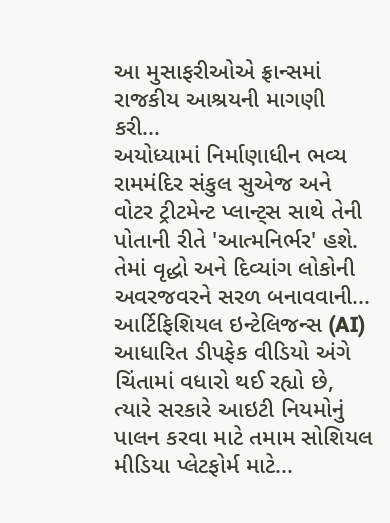આ મુસાફરીઓએ ફ્રાન્સમાં રાજકીય આશ્રયની માગણી કરી...
અયોધ્યામાં નિર્માણાધીન ભવ્ય રામમંદિર સંકુલ સુએજ અને વોટર ટ્રીટમેન્ટ પ્લાન્ટ્સ સાથે તેની પોતાની રીતે 'આત્મનિર્ભર' હશે. તેમાં વૃદ્ધો અને દિવ્યાંગ લોકોની અવરજવરને સરળ બનાવવાની...
આર્ટિફિશિયલ ઇન્ટેલિજન્સ (AI) આધારિત ડીપફેક વીડિયો અંગે ચિંતામાં વધારો થઈ રહ્યો છે, ત્યારે સરકારે આઇટી નિયમોનું પાલન કરવા માટે તમામ સોશિયલ મીડિયા પ્લેટફોર્મ માટે...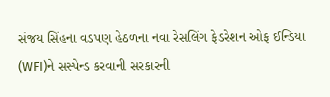સંજય સિંહના વડપણ હેઠળના નવા રેસલિંગ ફેડરેશન ઓફ ઈન્ડિયા (WFI)ને સસ્પેન્ડ કરવાની સરકારની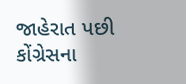જાહેરાત પછી કોંગ્રેસના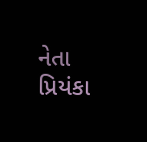નેતા પ્રિયંકા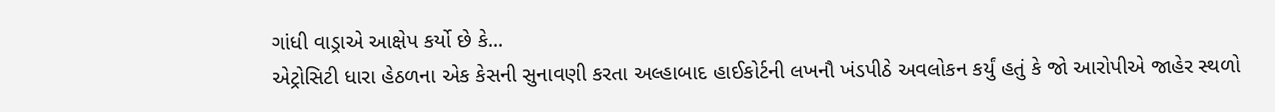ગાંધી વાડ્રાએ આક્ષેપ કર્યો છે કે...
એટ્રોસિટી ધારા હેઠળના એક કેસની સુનાવણી કરતા અલ્હાબાદ હાઈકોર્ટની લખનૌ ખંડપીઠે અવલોકન કર્યું હતું કે જો આરોપીએ જાહેર સ્થળો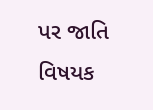પર જાતિ વિષયક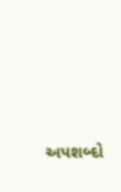અપશબ્દો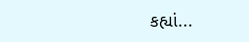કહ્યાં...